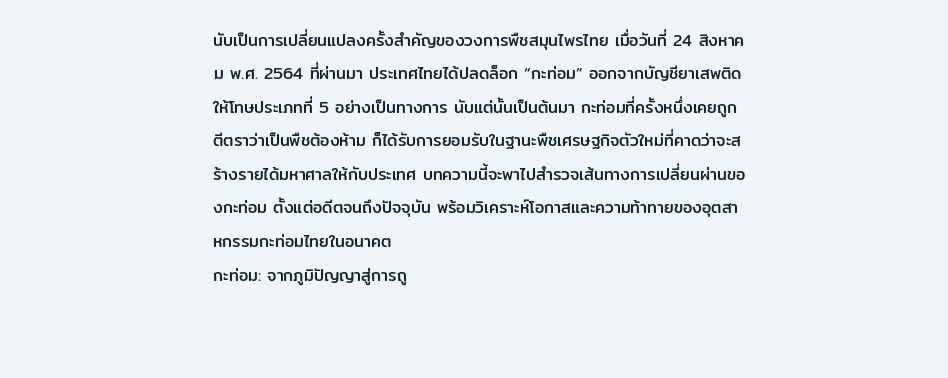นับเป็นการเปลี่ยนแปลงครั้งสำคัญของวงการพืชสมุนไพรไทย เมื่อวันที่ 24 สิงหาคม พ.ศ. 2564 ที่ผ่านมา ประเทศไทยได้ปลดล็อก “กะท่อม” ออกจากบัญชียาเสพติดให้โทษประเภทที่ 5 อย่างเป็นทางการ นับแต่นั้นเป็นต้นมา กะท่อมที่ครั้งหนึ่งเคยถูกตีตราว่าเป็นพืชต้องห้าม ก็ได้รับการยอมรับในฐานะพืชเศรษฐกิจตัวใหม่ที่คาดว่าจะสร้างรายได้มหาศาลให้กับประเทศ บทความนี้จะพาไปสำรวจเส้นทางการเปลี่ยนผ่านของกะท่อม ตั้งแต่อดีตจนถึงปัจจุบัน พร้อมวิเคราะห์โอกาสและความท้าทายของอุตสาหกรรมกะท่อมไทยในอนาคต
กะท่อม: จากภูมิปัญญาสู่การถู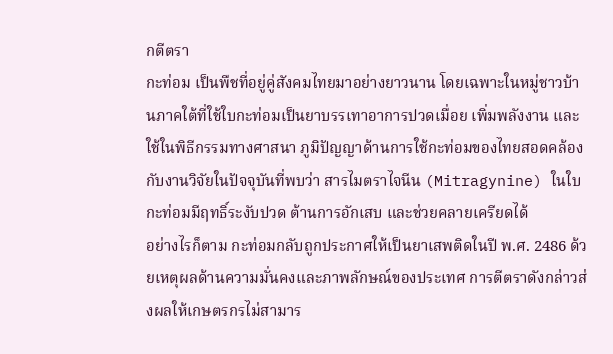กตีตรา
กะท่อม เป็นพืชที่อยู่คู่สังคมไทยมาอย่างยาวนาน โดยเฉพาะในหมู่ชาวบ้านภาคใต้ที่ใช้ใบกะท่อมเป็นยาบรรเทาอาการปวดเมื่อย เพิ่มพลังงาน และใช้ในพิธีกรรมทางศาสนา ภูมิปัญญาด้านการใช้กะท่อมของไทยสอดคล้องกับงานวิจัยในปัจจุบันที่พบว่า สารไมตราไจนีน (Mitragynine) ในใบกะท่อมมีฤทธิ์ระงับปวด ต้านการอักเสบ และช่วยคลายเครียดได้
อย่างไรก็ตาม กะท่อมกลับถูกประกาศให้เป็นยาเสพติดในปี พ.ศ. 2486 ด้วยเหตุผลด้านความมั่นคงและภาพลักษณ์ของประเทศ การตีตราดังกล่าวส่งผลให้เกษตรกรไม่สามาร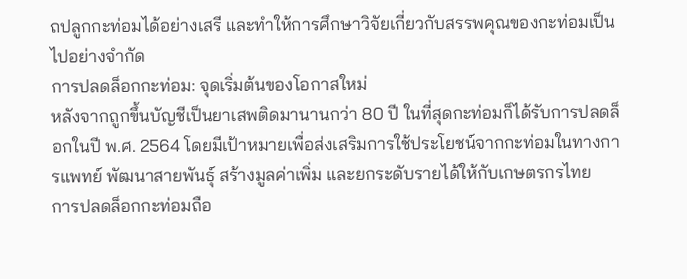ถปลูกกะท่อมได้อย่างเสรี และทำให้การศึกษาวิจัยเกี่ยวกับสรรพคุณของกะท่อมเป็นไปอย่างจำกัด
การปลดล็อกกะท่อม: จุดเริ่มต้นของโอกาสใหม่
หลังจากถูกขึ้นบัญชีเป็นยาเสพติดมานานกว่า 80 ปี ในที่สุดกะท่อมก็ได้รับการปลดล็อกในปี พ.ศ. 2564 โดยมีเป้าหมายเพื่อส่งเสริมการใช้ประโยชน์จากกะท่อมในทางการแพทย์ พัฒนาสายพันธุ์ สร้างมูลค่าเพิ่ม และยกระดับรายได้ให้กับเกษตรกรไทย
การปลดล็อกกะท่อมถือ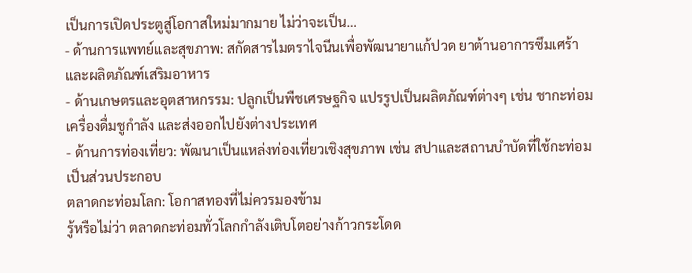เป็นการเปิดประตูสู่โอกาสใหม่มากมาย ไม่ว่าจะเป็น…
- ด้านการแพทย์และสุขภาพ: สกัดสารไมตราไจนีนเพื่อพัฒนายาแก้ปวด ยาต้านอาการซึมเศร้า และผลิตภัณฑ์เสริมอาหาร
- ด้านเกษตรและอุตสาหกรรม: ปลูกเป็นพืชเศรษฐกิจ แปรรูปเป็นผลิตภัณฑ์ต่างๆ เช่น ชากะท่อม เครื่องดื่มชูกำลัง และส่งออกไปยังต่างประเทศ
- ด้านการท่องเที่ยว: พัฒนาเป็นแหล่งท่องเที่ยวเชิงสุขภาพ เช่น สปาและสถานบำบัดที่ใช้กะท่อมเป็นส่วนประกอบ
ตลาดกะท่อมโลก: โอกาสทองที่ไม่ควรมองข้าม
รู้หรือไม่ว่า ตลาดกะท่อมทั่วโลกกำลังเติบโตอย่างก้าวกระโดด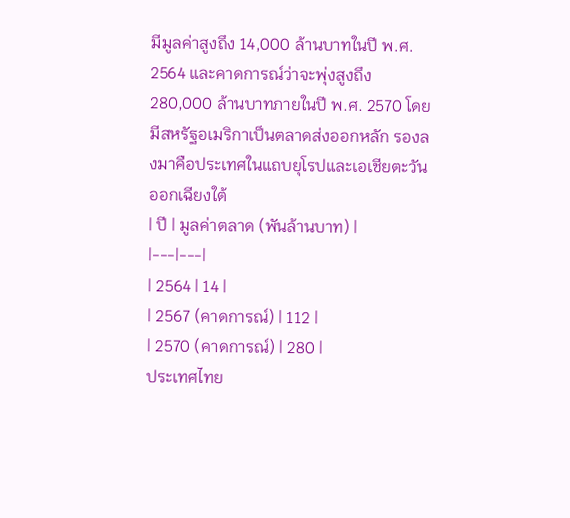มีมูลค่าสูงถึง 14,000 ล้านบาทในปี พ.ศ. 2564 และคาดการณ์ว่าจะพุ่งสูงถึง 280,000 ล้านบาทภายในปี พ.ศ. 2570 โดยมีสหรัฐอเมริกาเป็นตลาดส่งออกหลัก รองลงมาคือประเทศในแถบยุโรปและเอเชียตะวันออกเฉียงใต้
| ปี | มูลค่าตลาด (พันล้านบาท) |
|---|---|
| 2564 | 14 |
| 2567 (คาดการณ์) | 112 |
| 2570 (คาดการณ์) | 280 |
ประเทศไทย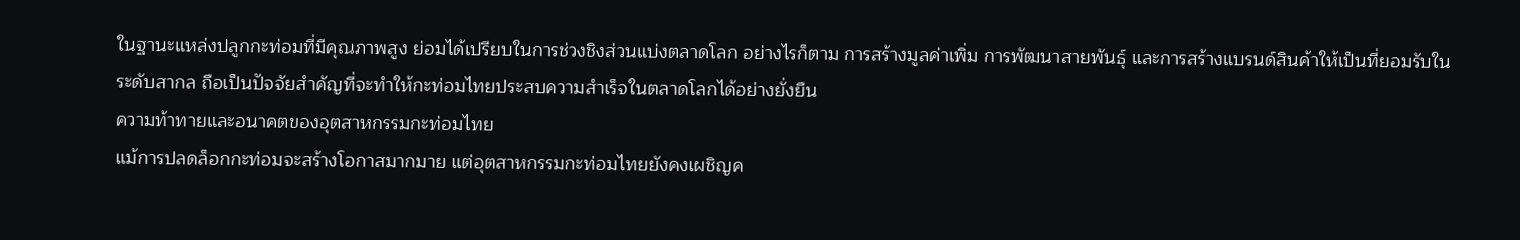ในฐานะแหล่งปลูกกะท่อมที่มีคุณภาพสูง ย่อมได้เปรียบในการช่วงชิงส่วนแบ่งตลาดโลก อย่างไรก็ตาม การสร้างมูลค่าเพิ่ม การพัฒนาสายพันธุ์ และการสร้างแบรนด์สินค้าให้เป็นที่ยอมรับในระดับสากล ถือเป็นปัจจัยสำคัญที่จะทำให้กะท่อมไทยประสบความสำเร็จในตลาดโลกได้อย่างยั่งยืน
ความท้าทายและอนาคตของอุตสาหกรรมกะท่อมไทย
แม้การปลดล็อกกะท่อมจะสร้างโอกาสมากมาย แต่อุตสาหกรรมกะท่อมไทยยังคงเผชิญค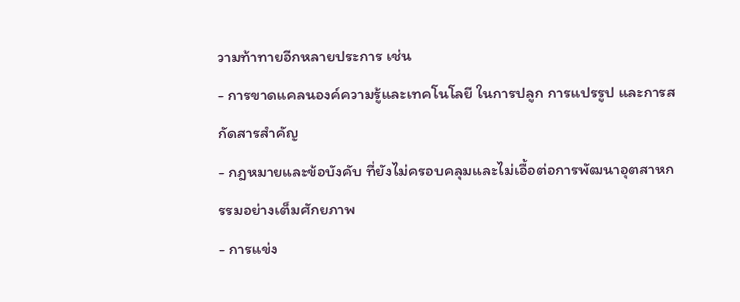วามท้าทายอีกหลายประการ เช่น
- การขาดแคลนองค์ความรู้และเทคโนโลยี ในการปลูก การแปรรูป และการสกัดสารสำคัญ
- กฎหมายและข้อบังคับ ที่ยังไม่ครอบคลุมและไม่เอื้อต่อการพัฒนาอุตสาหกรรมอย่างเต็มศักยภาพ
- การแข่ง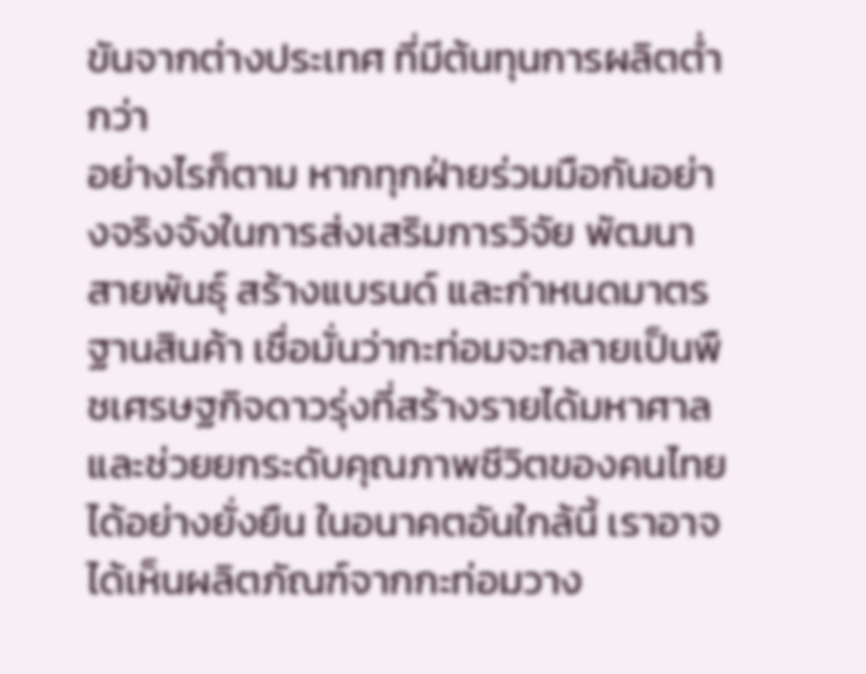ขันจากต่างประเทศ ที่มีต้นทุนการผลิตต่ำกว่า
อย่างไรก็ตาม หากทุกฝ่ายร่วมมือกันอย่างจริงจังในการส่งเสริมการวิจัย พัฒนาสายพันธุ์ สร้างแบรนด์ และกำหนดมาตรฐานสินค้า เชื่อมั่นว่ากะท่อมจะกลายเป็นพืชเศรษฐกิจดาวรุ่งที่สร้างรายได้มหาศาล และช่วยยกระดับคุณภาพชีวิตของคนไทยได้อย่างยั่งยืน ในอนาคตอันใกล้นี้ เราอาจได้เห็นผลิตภัณฑ์จากกะท่อมวาง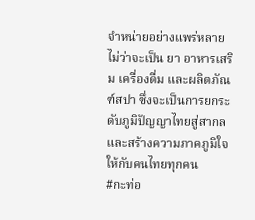จำหน่ายอย่างแพร่หลาย ไม่ว่าจะเป็น ยา อาหารเสริม เครื่องดื่ม และผลิตภัณฑ์สปา ซึ่งจะเป็นการยกระดับภูมิปัญญาไทยสู่สากล และสร้างความภาคภูมิใจให้กับคนไทยทุกคน
#กะท่อ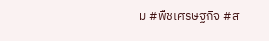ม #พืชเศรษฐกิจ #ส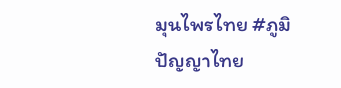มุนไพรไทย #ภูมิปัญญาไทย